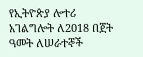የኢትዮጵያ ሎተሪ አገልግሎት ለ2018 በጀት ዓመት ለሠራተኞች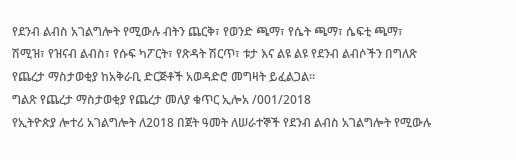የደንብ ልብስ አገልግሎት የሚውሉ ብትን ጨርቅ፣ የወንድ ጫማ፣ የሴት ጫማ፣ ሴፍቲ ጫማ፣ ሽሚዝ፣ የዝናብ ልብስ፣ የሱፍ ካፖርት፣ የጽዳት ሽርጥ፣ ቱታ እና ልዩ ልዩ የደንብ ልብሶችን በግለጽ የጨረታ ማስታወቂያ ከአቅራቢ ድርጅቶች አወዳድሮ መግዛት ይፈልጋል፡፡
ግልጽ የጨረታ ማስታወቂያ የጨረታ መለያ ቁጥር ኢሎአ /001/2018
የኢትዮጵያ ሎተሪ አገልግሎት ለ2018 በጀት ዓመት ለሠራተኞች የደንብ ልብስ አገልግሎት የሚውሉ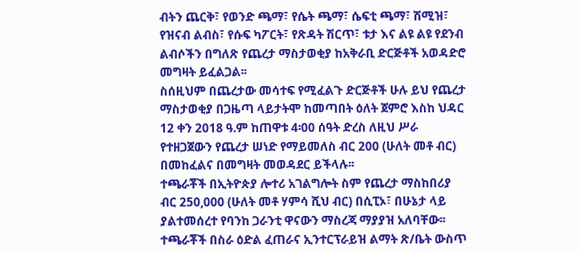ብትን ጨርቅ፣ የወንድ ጫማ፣ የሴት ጫማ፣ ሴፍቲ ጫማ፣ ሽሚዝ፣ የዝናብ ልብስ፣ የሱፍ ካፖርት፣ የጽዳት ሽርጥ፣ ቱታ እና ልዩ ልዩ የደንብ ልብሶችን በግለጽ የጨረታ ማስታወቂያ ከአቅራቢ ድርጅቶች አወዳድሮ መግዛት ይፈልጋል፡፡
ስሰዚህም በጨረታው መሳተፍ የሚፈልጉ ድርጅቶች ሁሉ ይህ የጨረታ ማስታወቂያ በጋዜጣ ላይታትሞ ከመጣበት ዕለት ጀምሮ እስከ ህዳር 12 ቀን 2018 ዓ.ም ከጠዋቱ 4፡00 ሰዓት ድረስ ለዚህ ሥራ የተዘጋጀውን የጨረታ ሠነድ የማይመለስ ብር 200 (ሁለት መቶ ብር) በመከፈልና በመግዛት መወዳደር ይችላሉ፡፡
ተጫራቾች በኢትዮጵያ ሎተሪ አገልግሎት ስም የጨረታ ማስከበሪያ ብር 250,000 (ሁለት መቶ ሃምሳ ሺህ ብር) በሲፒኦ፣ በሁኔታ ላይ ያልተመሰረተ የባንከ ጋራንቲ ዋናውን ማስረጃ ማያያዝ አለባቸው፡፡ ተጫራቾች በስራ ዕድል ፈጠራና ኢንተርፕራይዝ ልማት ጽ/ቤት ውስጥ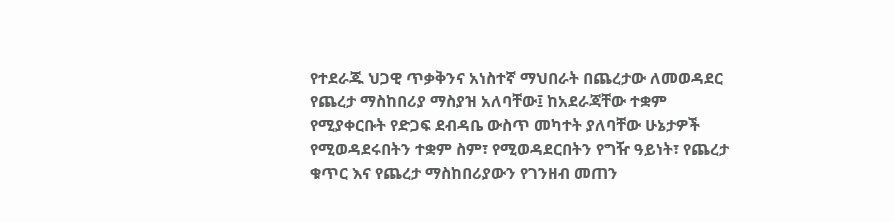የተደራጁ ህጋዊ ጥቃቅንና አነስተኛ ማህበራት በጨረታው ለመወዳደር የጨረታ ማስከበሪያ ማስያዝ አለባቸው፤ ከአደራጃቸው ተቋም የሚያቀርቡት የድጋፍ ደብዳቤ ውስጥ መካተት ያለባቸው ሁኔታዎች የሚወዳደሩበትን ተቋም ስም፣ የሚወዳደርበትን የግዥ ዓይነት፣ የጨረታ ቁጥር እና የጨረታ ማስከበሪያውን የገንዘብ መጠን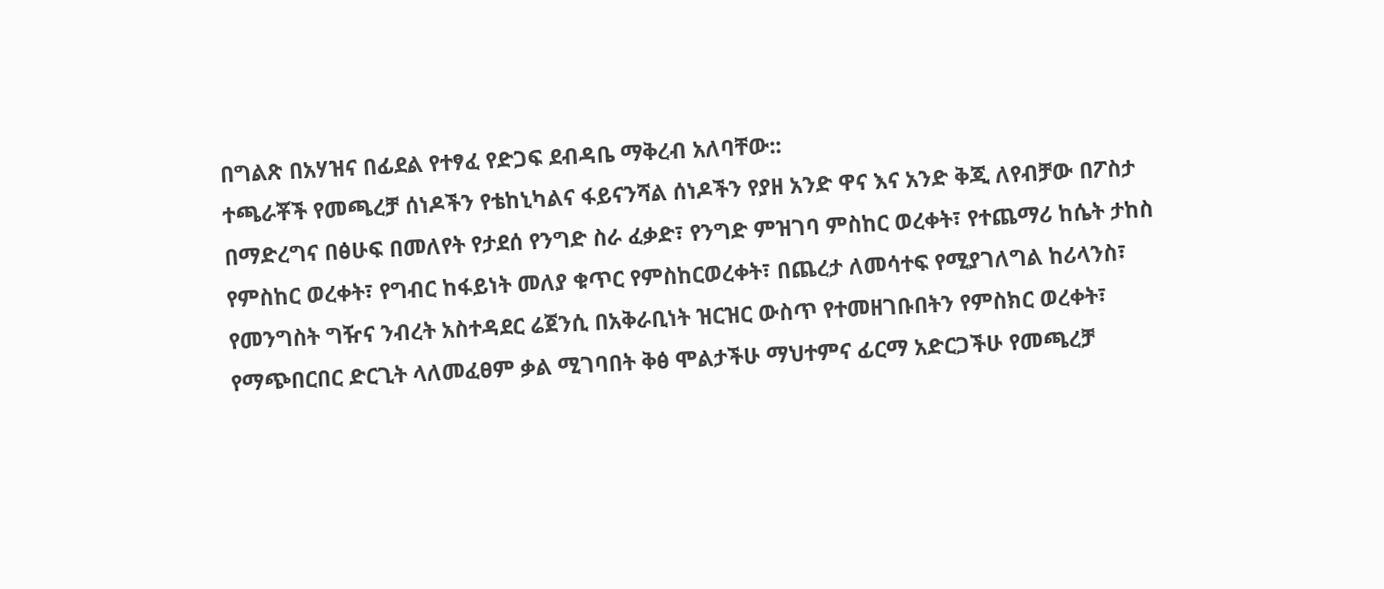በግልጽ በአሃዝና በፊደል የተፃፈ የድጋፍ ደብዳቤ ማቅረብ አለባቸው::
ተጫራቾች የመጫረቻ ሰነዶችን የቴከኒካልና ፋይናንሻል ሰነዶችን የያዘ አንድ ዋና እና አንድ ቅጂ ለየብቻው በፖስታ በማድረግና በፅሁፍ በመለየት የታደሰ የንግድ ስራ ፈቃድ፣ የንግድ ምዝገባ ምስከር ወረቀት፣ የተጨማሪ ከሴት ታከስ የምስከር ወረቀት፣ የግብር ከፋይነት መለያ ቁጥር የምስከርወረቀት፣ በጨረታ ለመሳተፍ የሚያገለግል ከሪላንስ፣ የመንግስት ግዥና ንብረት አስተዳደር ሬጀንሲ በአቅራቢነት ዝርዝር ውስጥ የተመዘገቡበትን የምስክር ወረቀት፣ የማጭበርበር ድርጊት ላለመፈፀም ቃል ሚገባበት ቅፅ ሞልታችሁ ማህተምና ፊርማ አድርጋችሁ የመጫረቻ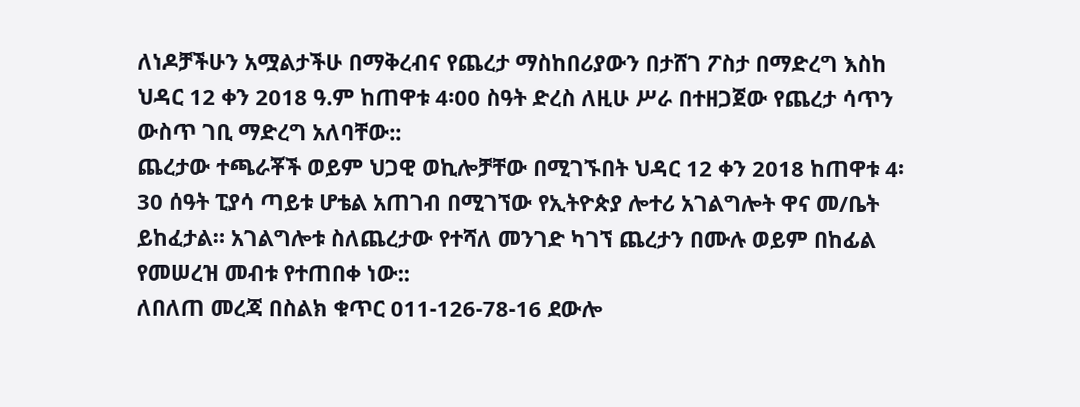ለነዶቻችሁን አሟልታችሁ በማቅረብና የጨረታ ማስከበሪያውን በታሸገ ፖስታ በማድረግ እስከ ህዳር 12 ቀን 2018 ዓ.ም ከጠዋቱ 4፡00 ስዓት ድረስ ለዚሁ ሥራ በተዘጋጀው የጨረታ ሳጥን ውስጥ ገቢ ማድረግ አለባቸው::
ጨረታው ተጫራቾች ወይም ህጋዊ ወኪሎቻቸው በሚገኙበት ህዳር 12 ቀን 2018 ከጠዋቱ 4፡30 ሰዓት ፒያሳ ጣይቱ ሆቴል አጠገብ በሚገኘው የኢትዮጵያ ሎተሪ አገልግሎት ዋና መ/ቤት ይከፈታል። አገልግሎቱ ስለጨረታው የተሻለ መንገድ ካገኘ ጨረታን በሙሉ ወይም በከፊል የመሠረዝ መብቱ የተጠበቀ ነው::
ለበለጠ መረጃ በስልክ ቁጥር 011-126-78-16 ደውሎ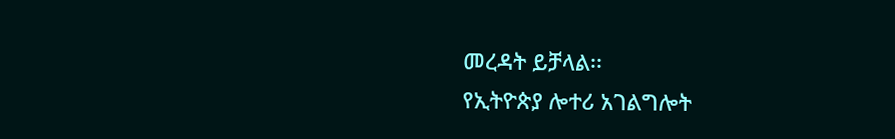መረዳት ይቻላል፡፡
የኢትዮጵያ ሎተሪ አገልግሎት